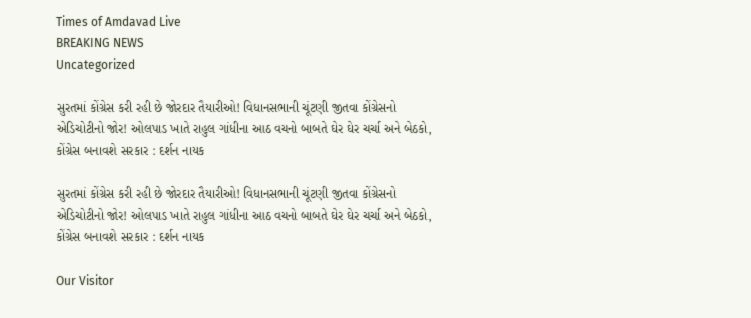Times of Amdavad Live
BREAKING NEWS
Uncategorized

સુરતમાં કોંગ્રેસ કરી રહી છે જોરદાર તૈયારીઓ! વિધાનસભાની ચૂંટણી જીતવા કોંગ્રેસનો એડિચોટીનો જોર! ઓલપાડ ખાતે રાહુલ ગાંધીના આઠ વચનો બાબતે ઘેર ઘેર ચર્ચા અને બેઠકો, કોંગ્રેસ બનાવશે સરકાર : દર્શન નાયક

સુરતમાં કોંગ્રેસ કરી રહી છે જોરદાર તૈયારીઓ! વિધાનસભાની ચૂંટણી જીતવા કોંગ્રેસનો એડિચોટીનો જોર! ઓલપાડ ખાતે રાહુલ ગાંધીના આઠ વચનો બાબતે ઘેર ઘેર ચર્ચા અને બેઠકો, કોંગ્રેસ બનાવશે સરકાર : દર્શન નાયક

Our Visitor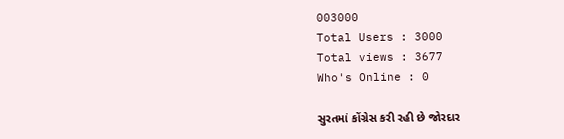003000
Total Users : 3000
Total views : 3677
Who's Online : 0

સુરતમાં કોંગ્રેસ કરી રહી છે જોરદાર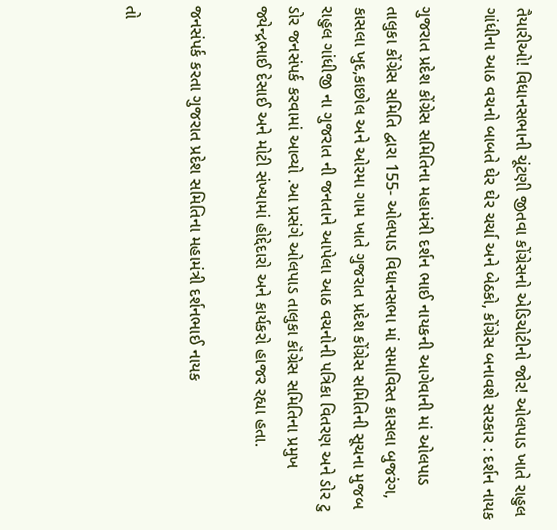તૈયારીઓ! વિધાનસભાની ચૂંટણી જીતવા કોંગ્રેસનો એડિચોટીનો જોર! ઓલપાડ ખાતે રાહુલ ગાંધીના આઠ વચનો બાબતે ઘેર ઘેર ચર્ચા અને બેઠકો, કોંગ્રેસ બનાવશે સરકાર : દર્શન નાયક

ગુજરાત પ્રદેશ કોંગ્રેસ સમિતિના મહામંત્રી દર્શન ભાઈ નાયકની આગેવાની માં ઓલપાડ તાલુકા કોંગ્રેસ સમિતિ દ્વારા 155- ઓલપાડ વિધાનસભા માં સમાવિસ્ત કાસલા બુજરંગ, કાસલા ખુદ,કાછોલ અને ઓરમા ગામ ખાતે ગુજરાત પ્રદેશ કોંગ્રેસ સમિતિની સૂચના મુજબ રાહુલ ગાંધીજી ના ગુજરાત ની જનતાને આપેલા આઠ વચનોની પત્રિકા વિતરણ અને ડોર ટુ ડોર જનસંપર્ક કરવામાં આવ્યો .આ પ્રસંગે ઓલપાડ તાલુકા કૉંગ્રેસ સમિતિના પ્રમુખ જ્યેન્દ્રભાઈ દેસાઈ અને મોટી સંખ્યામાં હોદ્દેદારો અને કાર્યકરો હાજર રહ્યા હતા.

જનસંપર્ક કરતા ગુજરાત પ્રદેશ સમિતિના મહામંત્રી દર્શનભાઈ નાયક

તો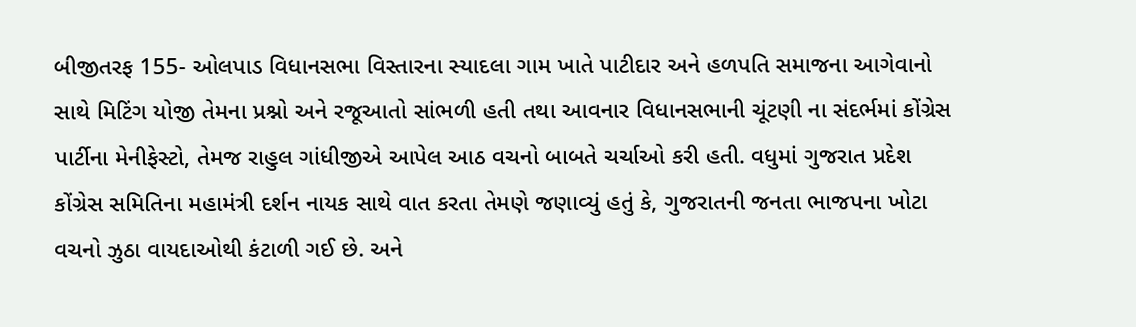બીજીતરફ 155- ઓલપાડ વિધાનસભા વિસ્તારના સ્યાદલા ગામ ખાતે પાટીદાર અને હળપતિ સમાજના આગેવાનો સાથે મિટિંગ યોજી તેમના પ્રશ્નો અને રજૂઆતો સાંભળી હતી તથા આવનાર વિધાનસભાની ચૂંટણી ના સંદર્ભમાં કોંગ્રેસ પાર્ટીના મેનીફેસ્ટો, તેમજ રાહુલ ગાંધીજીએ આપેલ આઠ વચનો બાબતે ચર્ચાઓ કરી હતી. વધુમાં ગુજરાત પ્રદેશ કોંગ્રેસ સમિતિના મહામંત્રી દર્શન નાયક સાથે વાત કરતા તેમણે જણાવ્યું હતું કે, ગુજરાતની જનતા ભાજપના ખોટા વચનો ઝુઠા વાયદાઓથી કંટાળી ગઈ છે. અને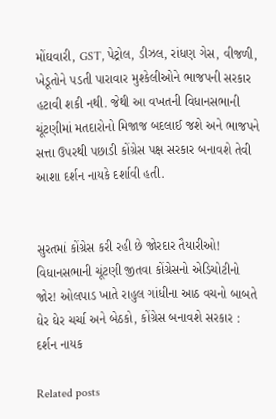મોંઘવારી, GST, પેટ્રોલ, ડીઝલ, રાંધણ ગેસ, વીજળી, ખેડૂતોને પડતી પારાવાર મુશ્કેલીઓને ભાજપની સરકાર હટાવી શકી નથી. જેથી આ વખતની વિધાનસભાની ચૂંટણીમાં મતદારોનો મિજાજ બદલાઈ જશે અને ભાજપને સત્તા ઉપરથી પછાડી કોંગ્રેસ પક્ષ સરકાર બનાવશે તેવી આશા દર્શન નાયકે દર્શાવી હતી.


સુરતમાં કોંગ્રેસ કરી રહી છે જોરદાર તૈયારીઓ! વિધાનસભાની ચૂંટણી જીતવા કોંગ્રેસનો એડિચોટીનો જોર! ઓલપાડ ખાતે રાહુલ ગાંધીના આઠ વચનો બાબતે ઘેર ઘેર ચર્ચા અને બેઠકો, કોંગ્રેસ બનાવશે સરકાર : દર્શન નાયક

Related posts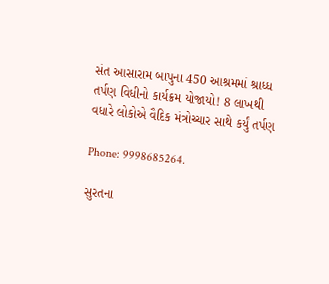સંત આસારામ બાપુના 450 આશ્રમમાં શ્રાધ્ધ તર્પણ વિધીનો કાર્યક્રમ યોજાયો! 8 લાખથી વધારે લોકોએ વૈદિક મંત્રોચ્ચાર સાથે કર્યું તર્પણ

Phone: 9998685264.

સુરતના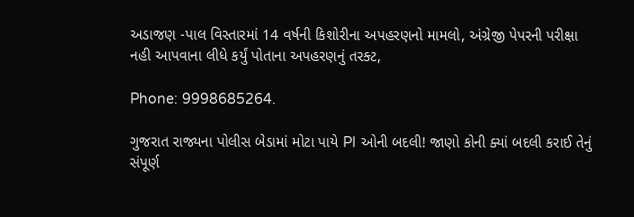અડાજણ -પાલ વિસ્તારમાં 14 વર્ષની કિશોરીના અપહરણનો મામલો, અંગ્રેજી પેપરની પરીક્ષા નહી આપવાના લીધે કર્યું પોતાના અપહરણનું તરક્ટ,

Phone: 9998685264.

ગુજરાત રાજ્યના પોલીસ બેડામાં મોટા પાયે PI ઓની બદલી! જાણો કોની ક્યાં બદલી કરાઈ તેનું સંપૂર્ણ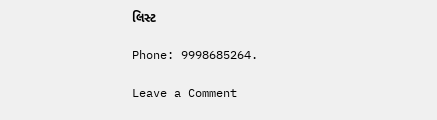લિસ્ટ

Phone: 9998685264.

Leave a Comment